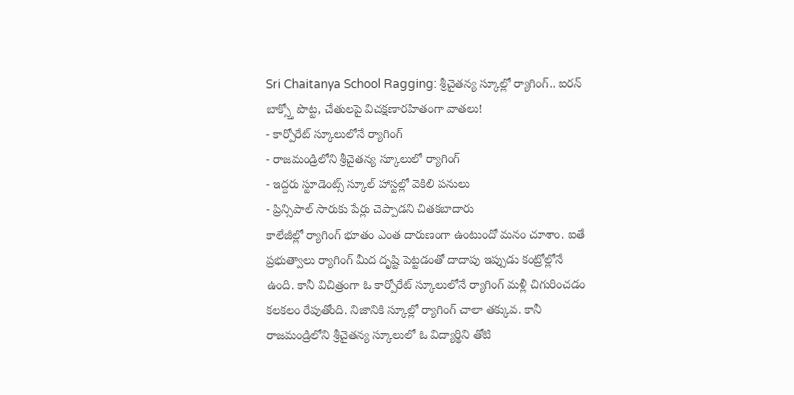Sri Chaitanya School Ragging: శ్రీచైతన్య స్కూల్లో ర్యాగింగ్.. ఐరన్ బాక్స్తో పొట్ట, చేతులపై విచక్షణారహితంగా వాతలు!
- కార్పోరేట్ స్కూలులోనే ర్యాగింగ్
- రాజమండ్రిలోని శ్రీచైతన్య స్కూలులో ర్యాగింగ్
- ఇద్దరు స్టూడెంట్స్ స్కూల్ హాస్టల్లో వెకిలి పనులు
- ప్రిన్సిపాల్ సారుకు పేర్లు చెప్పాడని చితకబాదారు
కాలేజీల్లో ర్యాగింగ్ భూతం ఎంత దారుణంగా ఉంటుందో మనం చూశాం. ఐతే ప్రభుత్వాలు ర్యాగింగ్ మీద దృష్టి పెట్టడంతో దాదాపు ఇప్పుడు కంట్రోల్లోనే ఉంది. కానీ విచిత్రంగా ఓ కార్పోరేట్ స్కూలులోనే ర్యాగింగ్ మళ్లీ చిగురించడం కలకలం రేపుతోంది. నిజానికి స్కూల్లో ర్యాగింగ్ చాలా తక్కువ. కానీ రాజమండ్రిలోని శ్రీచైతన్య స్కూలులో ఓ విద్యార్థిని తోటి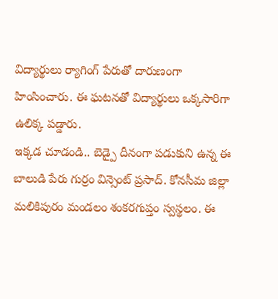విద్యార్థులు ర్యాగింగ్ పేరుతో దారుణంగా హింసించారు. ఈ ఘటనతో విద్యార్థులు ఒక్కసారిగా ఉలిక్క పడ్డారు.
ఇక్కడ చూడండి.. బెడ్పై దీనంగా పడుకుని ఉన్న ఈ బాలుడి పేరు గుర్రం విన్సెంట్ ప్రసాద్. కోనసీమ జిల్లా మలికిపురం మండలం శంకరగుప్తం స్వస్థలం. ఈ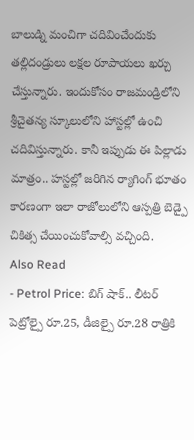బాలుడ్ని మంచిగా చదివించేందుకు తల్లిదండ్రులు లక్షల రూపాయలు ఖర్చు చేస్తున్నారు. ఇందుకోసం రాజమండ్రిలోని శ్రీచైతన్య స్కూలులోని హాస్టల్లో ఉంచి చదివిస్తున్నారు. కానీ ఇప్పుడు ఈ పిల్లాడు మాత్రం.. హస్టల్లో జరిగిన ర్యాగింగ్ భూతం కారణంగా ఇలా రాజోలులోని ఆస్పత్రి బెడ్పై చికిత్స చేయించుకోవాల్సి వచ్చింది.
Also Read
- Petrol Price: బిగ్ షాక్.. లీటర్ పెట్రోల్పై రూ.25, డీజిల్పై రూ.28 రాత్రికి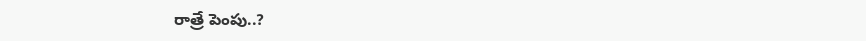రాత్రే పెంపు..?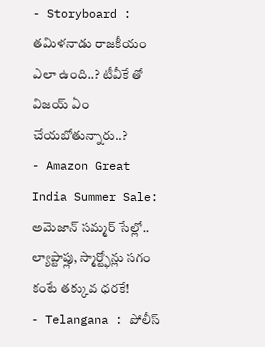- Storyboard : తమిళనాడు రాజకీయం ఎలా ఉంది..? టీవీకే తో విజయ్ ఏం చేయబోతున్నారు..?
- Amazon Great India Summer Sale: అమెజాన్ సమ్మర్ సేల్లో.. ల్యాప్టాప్లు, స్మార్ట్ఫోన్లు సగం కంటే తక్కువ ధరకే!
- Telangana : పోలీస్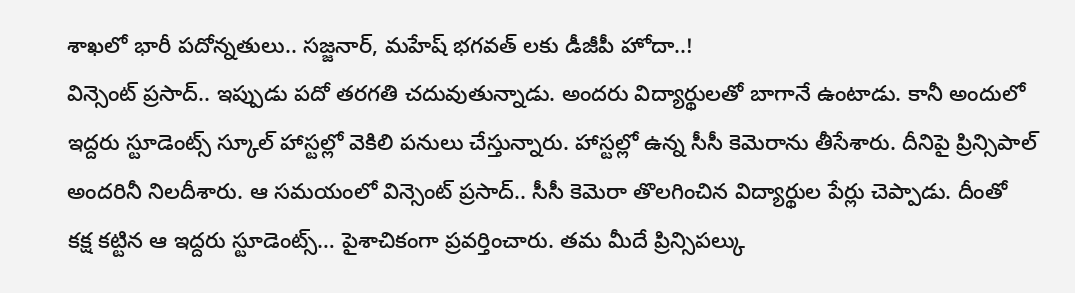శాఖలో భారీ పదోన్నతులు.. సజ్జనార్, మహేష్ భగవత్ లకు డీజీపీ హోదా..!
విన్సెంట్ ప్రసాద్.. ఇప్పుడు పదో తరగతి చదువుతున్నాడు. అందరు విద్యార్థులతో బాగానే ఉంటాడు. కానీ అందులో ఇద్దరు స్టూడెంట్స్ స్కూల్ హాస్టల్లో వెకిలి పనులు చేస్తున్నారు. హాస్టల్లో ఉన్న సీసీ కెమెరాను తీసేశారు. దీనిపై ప్రిన్సిపాల్ అందరినీ నిలదీశారు. ఆ సమయంలో విన్సెంట్ ప్రసాద్.. సీసీ కెమెరా తొలగించిన విద్యార్థుల పేర్లు చెప్పాడు. దీంతో కక్ష కట్టిన ఆ ఇద్దరు స్టూడెంట్స్… పైశాచికంగా ప్రవర్తించారు. తమ మీదే ప్రిన్సిపల్కు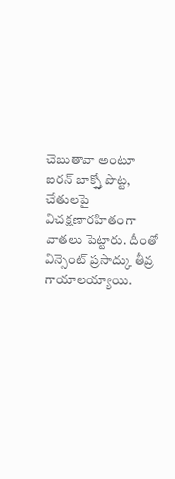చెబుతావా అంటూ ఐరన్ బాక్స్తో పొట్ట, చేతులపై విచక్షణారహితంగా వాతలు పెట్టారు. దీంతో విన్సెంట్ ప్రసాద్కు తీవ్ర గాయాలయ్యాయి.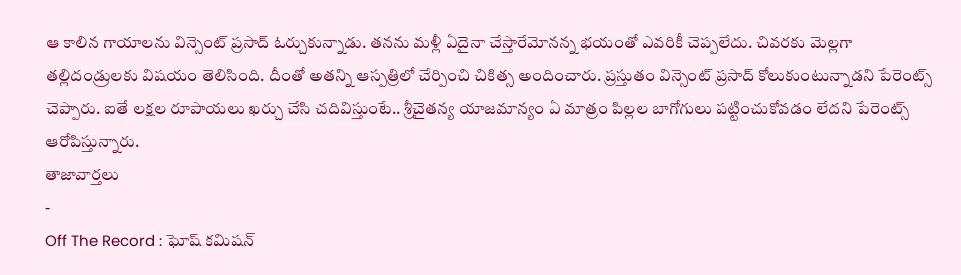ఆ కాలిన గాయాలను విన్సెంట్ ప్రసాద్ ఓర్చుకున్నాడు. తనను మళ్లీ ఏదైనా చేస్తారేమోనన్న భయంతో ఎవరికీ చెప్పలేదు. చివరకు మెల్లగా తల్లిదండ్రులకు విషయం తెలిసింది. దీంతో అతన్ని ఆస్పత్రిలో చేర్పించి చికిత్స అందించారు. ప్రస్తుతం విన్సెంట్ ప్రసాద్ కోలుకుంటున్నాడని పేరెంట్స్ చెప్పారు. ఐతే లక్షల రూపాయలు ఖర్చు చేసి చదివిస్తుంటే.. శ్రీచైతన్య యాజమాన్యం ఏ మాత్రం పిల్లల బాగోగులు పట్టించుకోవడం లేదని పేరెంట్స్ ఆరోపిస్తున్నారు.
తాజావార్తలు
-
Off The Record : ఘోష్ కమిషన్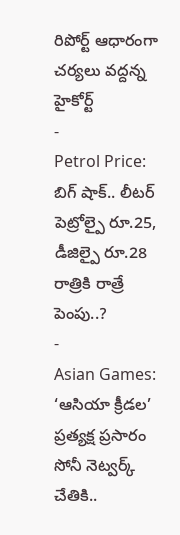రిపోర్ట్ ఆధారంగా చర్యలు వద్దన్న హైకోర్ట్
-
Petrol Price: బిగ్ షాక్.. లీటర్ పెట్రోల్పై రూ.25, డీజిల్పై రూ.28 రాత్రికి రాత్రే పెంపు..?
-
Asian Games: ‘ఆసియా క్రీడల’ ప్రత్యక్ష ప్రసారం సోనీ నెట్వర్క్ చేతికి..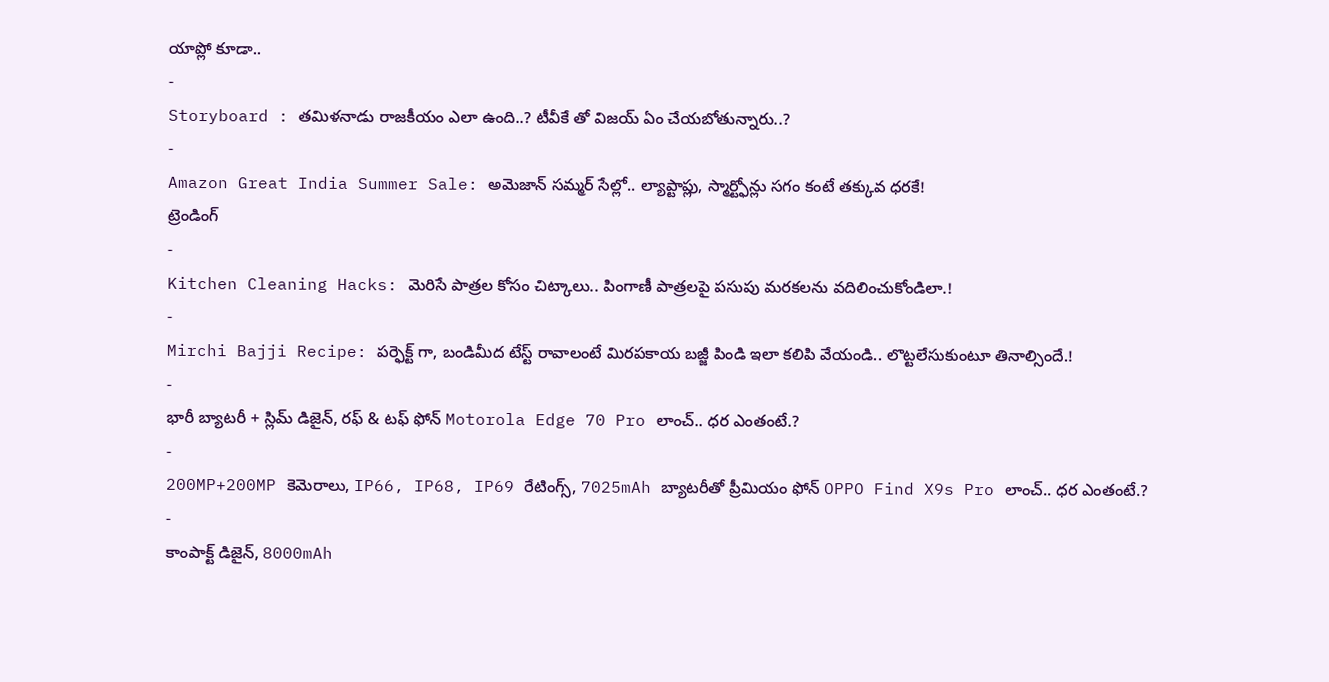యాప్లో కూడా..
-
Storyboard : తమిళనాడు రాజకీయం ఎలా ఉంది..? టీవీకే తో విజయ్ ఏం చేయబోతున్నారు..?
-
Amazon Great India Summer Sale: అమెజాన్ సమ్మర్ సేల్లో.. ల్యాప్టాప్లు, స్మార్ట్ఫోన్లు సగం కంటే తక్కువ ధరకే!
ట్రెండింగ్
-
Kitchen Cleaning Hacks: మెరిసే పాత్రల కోసం చిట్కాలు.. పింగాణీ పాత్రలపై పసుపు మరకలను వదిలించుకోండిలా.!
-
Mirchi Bajji Recipe: పర్ఫెక్ట్ గా, బండిమీద టేస్ట్ రావాలంటే మిరపకాయ బజ్జీ పిండి ఇలా కలిపి వేయండి.. లొట్టలేసుకుంటూ తినాల్సిందే.!
-
భారీ బ్యాటరీ + స్లిమ్ డిజైన్, రఫ్ & టఫ్ ఫోన్ Motorola Edge 70 Pro లాంచ్.. ధర ఎంతంటే.?
-
200MP+200MP కెమెరాలు, IP66, IP68, IP69 రేటింగ్స్, 7025mAh బ్యాటరీతో ప్రీమియం ఫోన్ OPPO Find X9s Pro లాంచ్.. ధర ఎంతంటే.?
-
కాంపాక్ట్ డిజైన్, 8000mAh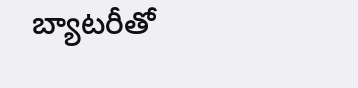బ్యాటరీతో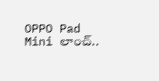OPPO Pad Mini లాంచ్..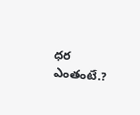ధర ఎంతంటే.?